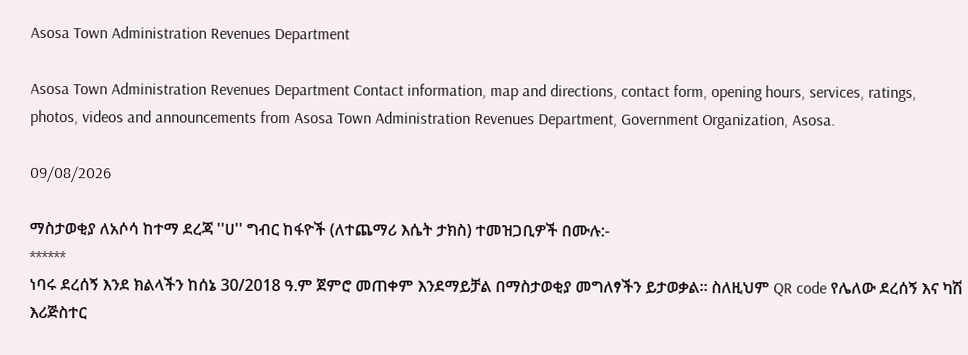Asosa Town Administration Revenues Department

Asosa Town Administration Revenues Department Contact information, map and directions, contact form, opening hours, services, ratings, photos, videos and announcements from Asosa Town Administration Revenues Department, Government Organization, Asosa.

09/08/2026

ማስታወቂያ ለአሶሳ ከተማ ደረጃ ''ሀ'' ግብር ከፋዮች (ለተጨማሪ እሴት ታክስ) ተመዝጋቢዎች በሙሉ:-
******
ነባሩ ደረሰኝ እንደ ክልላችን ከሰኔ 30/2018 ዓ.ም ጀምሮ መጠቀም እንደማይቻል በማስታወቂያ መግለፃችን ይታወቃል። ስለዚህም QR code የሌለው ደረሰኝ እና ካሽ እሪጅስተር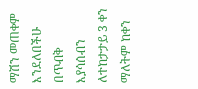ማሽን መጠቀም እንደለበችሁ በጥብቅ እያሳሰብን ለተከታታይ 3 ቀን ማለትም ከቀን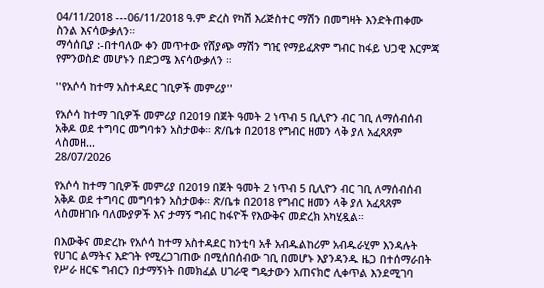04/11/2018 ---06/11/2018 ዓ.ም ድረስ የካሽ እሪጅስተር ማሽን በመግዛት እንድትጠቀሙ ስንል እናሳውቃለን።
ማሳሰቢያ :-በተባለው ቀን መጥተው የሸያጭ ማሽን ግዢ የማይፈጽም ግብር ከፋይ ህጋዊ እርምጃ የምንወስድ መሆኑን በድጋሜ እናሳውቃለን ።

''የአሶሳ ከተማ አስተዳደር ገቢዎች መምሪያ''

የአሶሳ ከተማ ገቢዎች መምሪያ በ2019 በጀት ዓመት 2 ነጥብ 5 ቢሊዮን ብር ገቢ ለማሰብሰብ አቅዶ ወደ ተግባር መግባቱን አስታወቀ። ጽ/ቤቱ በ2018 የግብር ዘመን ላቅ ያለ አፈጻጸም ላስመዘ...
28/07/2026

የአሶሳ ከተማ ገቢዎች መምሪያ በ2019 በጀት ዓመት 2 ነጥብ 5 ቢሊዮን ብር ገቢ ለማሰብሰብ አቅዶ ወደ ተግባር መግባቱን አስታወቀ። ጽ/ቤቱ በ2018 የግብር ዘመን ላቅ ያለ አፈጻጸም ላስመዘገቡ ባለሙያዎች እና ታማኝ ግብር ከፋዮች የእውቅና መድረክ አካሂዷል።

በእውቅና መድረኩ የአሶሳ ከተማ አስተዳደር ከንቲባ አቶ አብዱልከሪም አብዱራሂም እንዳሉት የሀገር ልማትና እድገት የሚረጋገጠው በሚሰበሰብው ገቢ በመሆኑ እያንዳንዱ ዜጋ በተሰማራበት የሥራ ዘርፍ ግብርን በታማኝነት በመክፈል ሀገራዊ ግዴታውን አጠናክሮ ሊቀጥል እንደሚገባ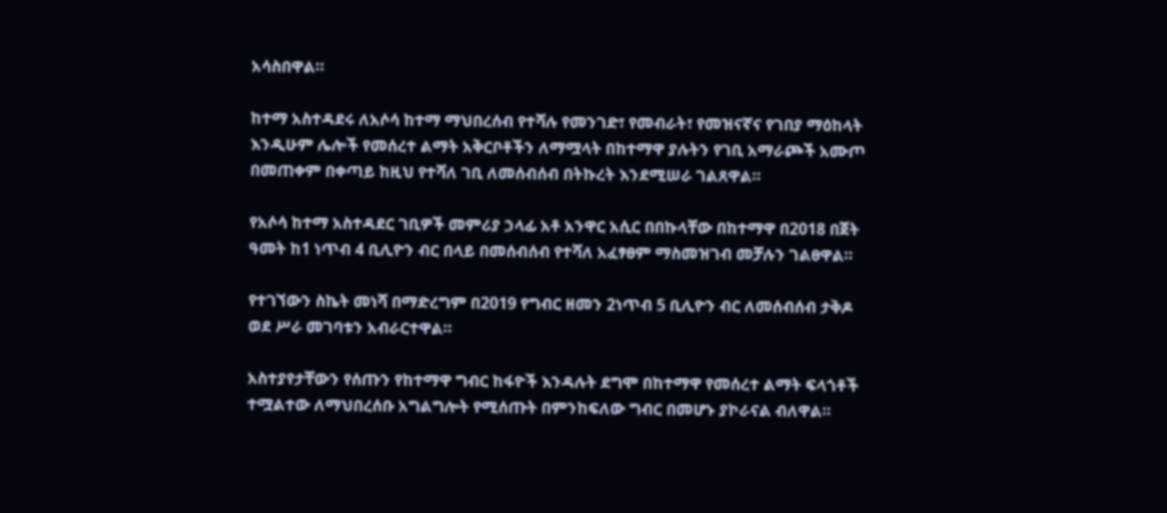አሳስበዋል።

ከተማ አስተዳደሩ ለአሶሳ ከተማ ማህበረሰብ የተሻሉ የመንገድ፣ የመብራት፣ የመዝናኛና የገበያ ማዕከላት እንዲሁም ሌሎች የመሰረተ ልማት አቅርቦቶችን ለማሟላት በከተማዋ ያሉትን የገቢ አማራጮች አሙጦ በመጠቀም በቀጣይ ከዚህ የተሻለ ገቢ ለመሰብሰብ በትኩረት እንደሚሠራ ገልጸዋል።

የአሶሳ ከተማ አስተዳደር ገቢዎች መምሪያ ኃላፊ አቶ አንዋር አሲር በበኩላቸው በከተማዋ በ2018 በጀት ዓመት ከ1 ነጥብ 4 ቢሊዮን ብር በላይ በመሰብሰብ የተሻለ አፈፃፀም ማስመዝገብ መቻሉን ገልፀዋል።

የተገኘውን ስኬት መነሻ በማድረግም በ2019 የግብር ዘመን 2ነጥብ 5 ቢሊዮን ብር ለመሰብሰብ ታቅዶ ወደ ሥራ መገባቱን አብራርተዋል።

አስተያየታቸውን የሰጡን የከተማዋ ግብር ከፋዮች እንዳሉት ደግሞ በከተማዋ የመሰረተ ልማት ፍላጎቶች ተሟልተው ለማህበረሰቡ አግልግሎት የሚሰጡት በምንከፍለው ግብር በመሆኑ ያኮራናል ብለዋል።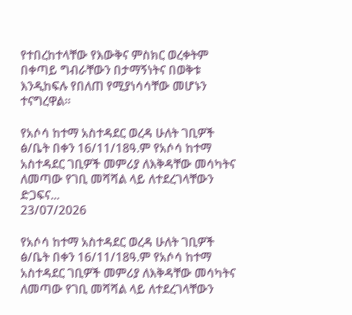የተበረከተላቸው የእውቅና ምስክር ወረቀትም በቀጣይ ግብራቸውን በታማኝነትና በወቅቱ እንዲከፍሉ የበለጠ የሚያነሳሳቸው መሆኑን ተናግረዋል።

የአሶሳ ከተማ አስተዳደር ወረዳ ሁለት ገቢዎች ፅ/ቤት በቀን 16/11/18ዓ.ም የአሶሳ ከተማ አስተዳደር ገቢዎች መምሪያ ለእቅዳቸው መሳካትና ለመጣው የገቢ መሻሻል ላይ ለተደረገላቸውን ድጋፍና...
23/07/2026

የአሶሳ ከተማ አስተዳደር ወረዳ ሁለት ገቢዎች ፅ/ቤት በቀን 16/11/18ዓ.ም የአሶሳ ከተማ አስተዳደር ገቢዎች መምሪያ ለእቅዳቸው መሳካትና ለመጣው የገቢ መሻሻል ላይ ለተደረገላቸውን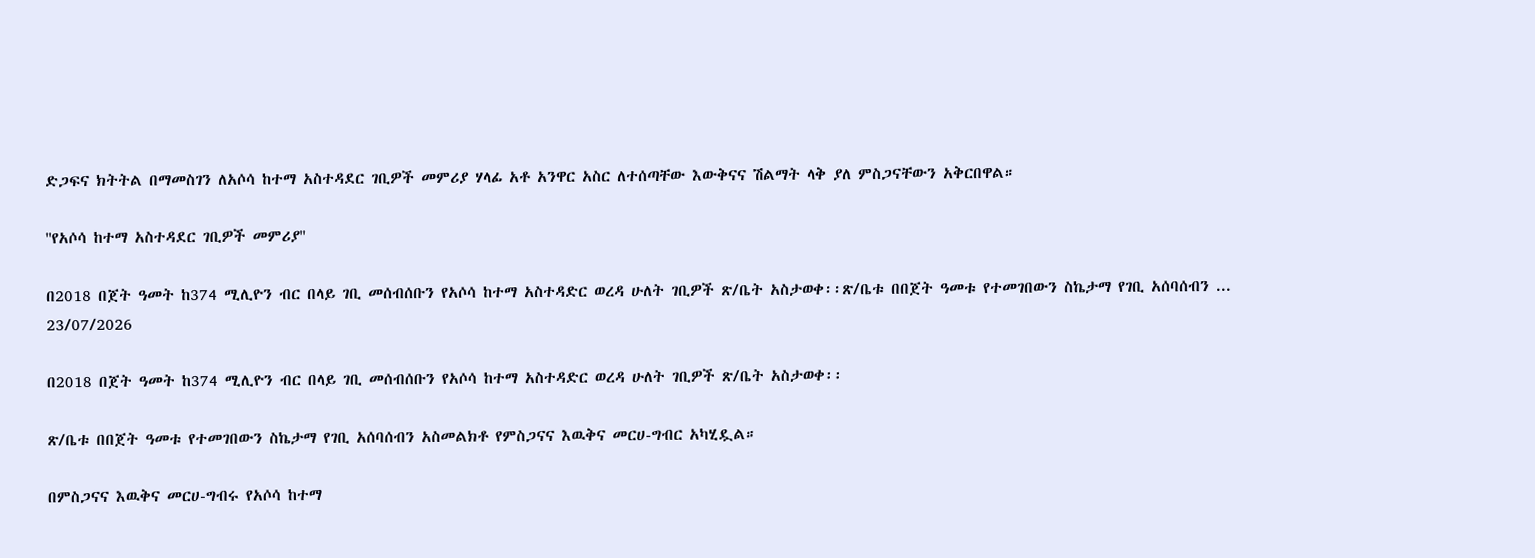ድጋፍና ክትትል በማመስገን ለአሶሳ ከተማ አስተዳደር ገቢዎች መምሪያ ሃላፊ አቶ አንዋር አስር ለተሰጣቸው እውቅናና ሽልማት ላቅ ያለ ምስጋናቸውን አቅርበዋል።

''የአሶሳ ከተማ አስተዳደር ገቢዎች መምሪያ''

በ2018 በጀት ዓመት ከ374 ሚሊዮን ብር በላይ ገቢ መሰብሰቡን የአሶሳ ከተማ አስተዳድር ወረዳ ሁለት ገቢዎች ጽ/ቤት አስታወቀ፡፡ጽ/ቤቱ በበጀት ዓመቱ የተመገበውን ስኬታማ የገቢ አሰባሰብን ...
23/07/2026

በ2018 በጀት ዓመት ከ374 ሚሊዮን ብር በላይ ገቢ መሰብሰቡን የአሶሳ ከተማ አስተዳድር ወረዳ ሁለት ገቢዎች ጽ/ቤት አስታወቀ፡፡

ጽ/ቤቱ በበጀት ዓመቱ የተመገበውን ስኬታማ የገቢ አሰባሰብን አስመልክቶ የምስጋናና እዉቅና መርሀ-ግብር አካሂዷል።

በምስጋናና እዉቅና መርሀ-ግብሩ የአሶሳ ከተማ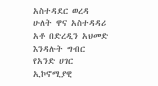አስተዳደር ወረዳ ሁለት ዋና አስተዳዳሪ አቶ በድረዲን አህመድ እንዳሉት ግብር የአንድ ሀገር ኢኮኖሚያዊ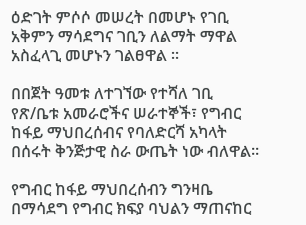ዕድገት ምሶሶ መሠረት በመሆኑ የገቢ አቅምን ማሳደግና ገቢን ለልማት ማዋል አስፈላጊ መሆኑን ገልፀዋል ።

በበጀት ዓመቱ ለተገኘው የተሻለ ገቢ የጽ/ቤቱ አመራሮችና ሠራተኞች፣ የግብር ከፋይ ማህበረሰብና የባለድርሻ አካላት በሰሩት ቅንጅታዊ ስራ ውጤት ነው ብለዋል፡፡

የግብር ከፋይ ማህበረሰብን ግንዛቤ በማሳደግ የግብር ክፍያ ባህልን ማጠናከር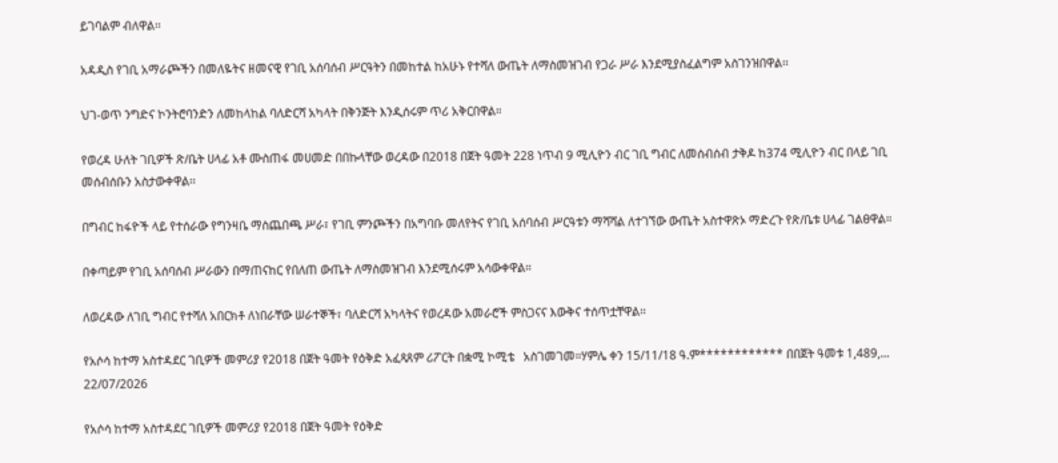ይገባልም ብለዋል፡፡

አዳዲስ የገቢ አማራጮችን በመለዬትና ዘመናዊ የገቢ አሰባሰብ ሥርዓትን በመከተል ከአሁኑ የተሻለ ውጤት ለማስመዝገብ የጋራ ሥራ እንደሚያስፈልግም አስገንዝበዋል፡፡

ህገ-ወጥ ንግድና ኮንትሮባንድን ለመከላከል ባለድርሻ አካላት በቅንጅት እንዲሰሩም ጥሪ አቅርበዋል።

የወረዳ ሁለት ገቢዎች ጽ/ቤት ሀላፊ አቶ ሙስጠፋ መሀመድ በበኩላቸው ወረዳው በ2018 በጀት ዓመት 228 ነጥብ 9 ሚሊዮን ብር ገቢ ግብር ለመሰብሰብ ታቅዶ ከ374 ሚሊዮን ብር በላይ ገቢ መሰብሰቡን አስታውቀዋል፡፡

በግብር ከፋዮች ላይ የተሰራው የግንዛቤ ማስጨበጫ ሥራ፣ የገቢ ምንጮችን በአግባቡ መለየትና የገቢ አሰባሰብ ሥርዓቱን ማሻሻል ለተገኘው ውጤት አስተዋጽኦ ማድረጉ የጽ/ቤቱ ሀላፊ ገልፀዋል።

በቀጣይም የገቢ አሰባሰብ ሥራውን በማጠናከር የበለጠ ውጤት ለማስመዝገብ እንደሚሰሩም አሳውቀዋል።

ለወረዳው ለገቢ ግብር የተሻለ አበርክቶ ለነበራቸው ሠራተኞች፣ ባለድርሻ አካላትና የወረዳው አመራሮች ምስጋናና እውቅና ተሰጥቷቸዋል፡፡

የአሶሳ ከተማ አስተዳደር ገቢዎች መምሪያ የ2018 በጀት ዓመት የዕቅድ አፈጻጸም ሪፖርት በቋሚ ኮሚቴ   አስገመገመ።ሃምሌ ቀን 15/11/18 ዓ.ም************ በበጀት ዓመቱ 1,489,...
22/07/2026

የአሶሳ ከተማ አስተዳደር ገቢዎች መምሪያ የ2018 በጀት ዓመት የዕቅድ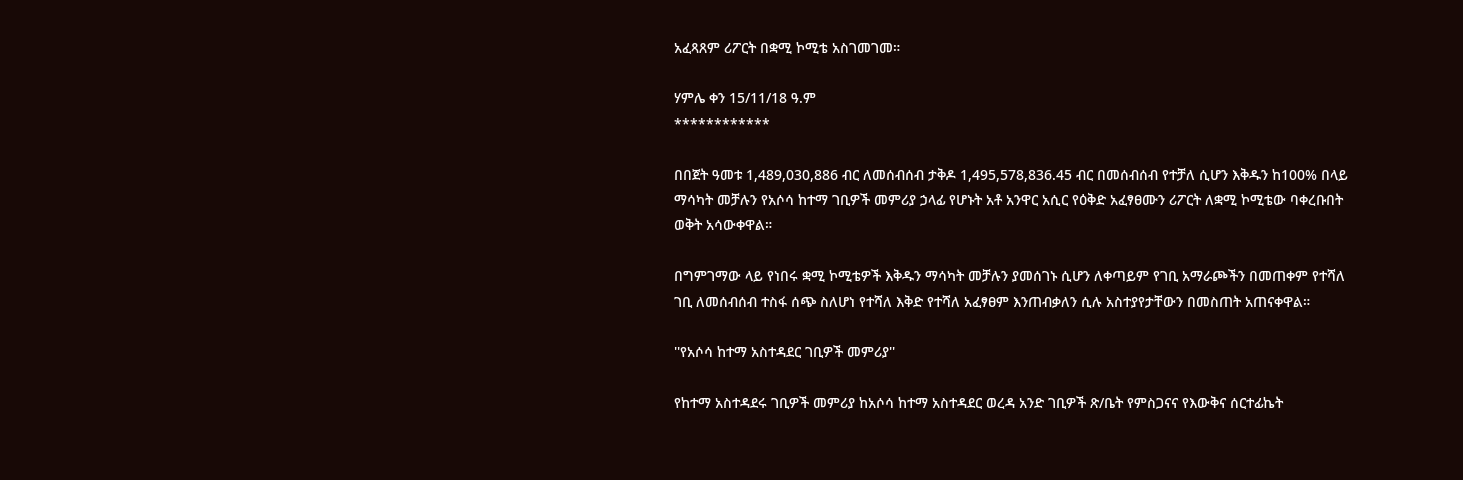አፈጻጸም ሪፖርት በቋሚ ኮሚቴ አስገመገመ።

ሃምሌ ቀን 15/11/18 ዓ.ም
************

በበጀት ዓመቱ 1,489,030,886 ብር ለመሰብሰብ ታቅዶ 1,495,578,836.45 ብር በመሰብሰብ የተቻለ ሲሆን እቅዱን ከ100% በላይ ማሳካት መቻሉን የአሶሳ ከተማ ገቢዎች መምሪያ ኃላፊ የሆኑት አቶ አንዋር አሲር የዕቅድ አፈፃፀሙን ሪፖርት ለቋሚ ኮሚቴው ባቀረቡበት ወቅት አሳውቀዋል።

በግምገማው ላይ የነበሩ ቋሚ ኮሚቴዎች እቅዱን ማሳካት መቻሉን ያመሰገኑ ሲሆን ለቀጣይም የገቢ አማራጮችን በመጠቀም የተሻለ ገቢ ለመሰብሰብ ተስፋ ሰጭ ስለሆነ የተሻለ እቅድ የተሻለ አፈፃፀም እንጠብቃለን ሲሉ አስተያየታቸውን በመስጠት አጠናቀዋል።

''የአሶሳ ከተማ አስተዳደር ገቢዎች መምሪያ''

የከተማ አስተዳደሩ ገቢዎች መምሪያ ከአሶሳ ከተማ አስተዳደር ወረዳ አንድ ገቢዎች ጽ/ቤት የምስጋናና የእውቅና ሰርተፊኬት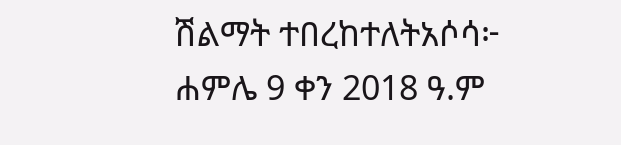ሽልማት ተበረከተለትአሶሳ፦ ሐምሌ 9 ቀን 2018 ዓ.ም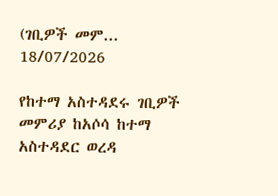(ገቢዎች መም...
18/07/2026

የከተማ አስተዳደሩ ገቢዎች መምሪያ ከአሶሳ ከተማ አስተዳደር ወረዳ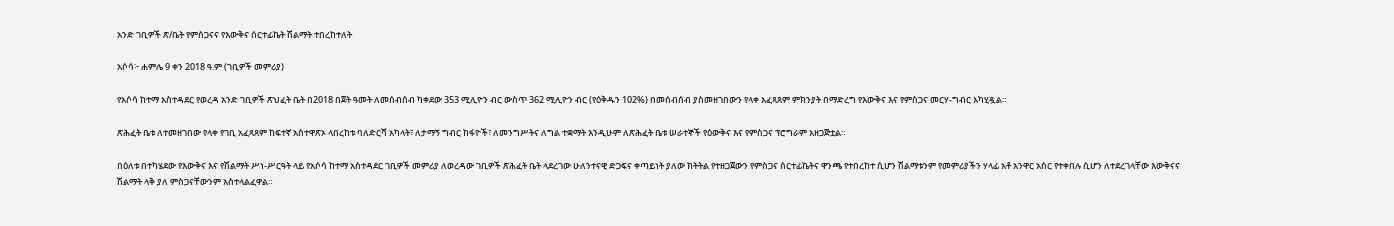አንድ ገቢዎች ጽ/ቤት የምስጋናና የእውቅና ሰርተፊኬት ሽልማት ተበረከተለት

አሶሳ፦ ሐምሌ 9 ቀን 2018 ዓ.ም (ገቢዎች መምሪያ)

የአሶሳ ከተማ አስተዳደር የወረዳ አንድ ገቢዎች ጽህፈት ቤት በ2018 በጀት ዓመት ለመሰብሰብ ካቀደው 353 ሚሊዮን ብር ውስጥ 362 ሚሊዮን ብር (የዕቅዱን 102%) በመሰብሰብ ያስመዘገበውን የላቀ አፈጻጸም ምክንያት በማድረግ የእውቅና እና የምስጋና መርሃ-ግብር አካሂዷል።

ጽሕፈት ቤቱ ለተመዘገበው የላቀ የገቢ አፈጻጸም ከፍተኛ አስተዋጽኦ ላበረከቱ ባለድርሻ አካላት፣ ለታማኝ ግብር ከፋዮች፣ ለመንግሥትና ለግል ተቋማት እንዲሁም ለጽሕፈት ቤቱ ሠራተኞች የዕውቅና እና የምስጋና ፕሮግራም አዘጋጅቷል።

በዕለቱ በተካሄደው የእውቅና እና የሽልማት ሥነ-ሥርዓት ላይ የአሶሳ ከተማ አስተዳደር ገቢዎች መምሪያ ለወረዳው ገቢዎች ጽሕፈት ቤት ላደረገው ሁለንተናዊ ድጋፍና ቀጣይነት ያለው ክትትል የተዘጋጀውን የምስጋና ሰርተፊኬትና ዋንጫ የተበረከተ ሲሆን ሽልማቱንም የመምሪያችን ሃላፊ አቶ አንዋር አስር የተቀበሉ ሲሆን ለተደረገላቸው እውቅናና ሽልማት ላቅ ያለ ምስጋናቸውንም አስተላልፈዋል።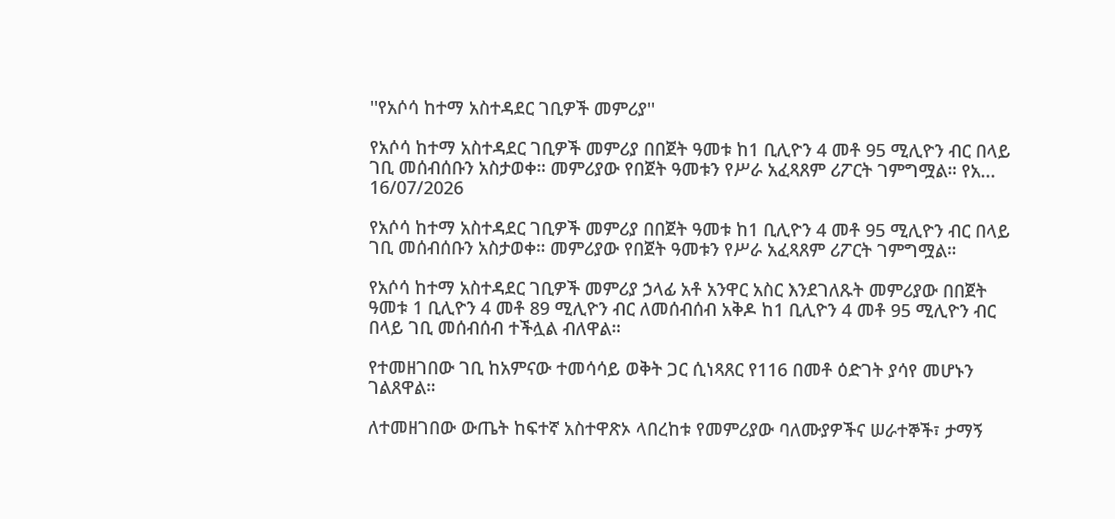''የአሶሳ ከተማ አስተዳደር ገቢዎች መምሪያ''

የአሶሳ ከተማ አስተዳደር ገቢዎች መምሪያ በበጀት ዓመቱ ከ1 ቢሊዮን 4 መቶ 95 ሚሊዮን ብር በላይ ገቢ መሰብሰቡን አስታወቀ። መምሪያው የበጀት ዓመቱን የሥራ አፈጻጸም ሪፖርት ገምግሟል። የአ...
16/07/2026

የአሶሳ ከተማ አስተዳደር ገቢዎች መምሪያ በበጀት ዓመቱ ከ1 ቢሊዮን 4 መቶ 95 ሚሊዮን ብር በላይ ገቢ መሰብሰቡን አስታወቀ። መምሪያው የበጀት ዓመቱን የሥራ አፈጻጸም ሪፖርት ገምግሟል።

የአሶሳ ከተማ አስተዳደር ገቢዎች መምሪያ ኃላፊ አቶ አንዋር አስር እንደገለጹት መምሪያው በበጀት ዓመቱ 1 ቢሊዮን 4 መቶ 89 ሚሊዮን ብር ለመሰብሰብ አቅዶ ከ1 ቢሊዮን 4 መቶ 95 ሚሊዮን ብር በላይ ገቢ መሰብሰብ ተችሏል ብለዋል።

የተመዘገበው ገቢ ከአምናው ተመሳሳይ ወቅት ጋር ሲነጻጸር የ116 በመቶ ዕድገት ያሳየ መሆኑን ገልጸዋል።

ለተመዘገበው ውጤት ከፍተኛ አስተዋጽኦ ላበረከቱ የመምሪያው ባለሙያዎችና ሠራተኞች፣ ታማኝ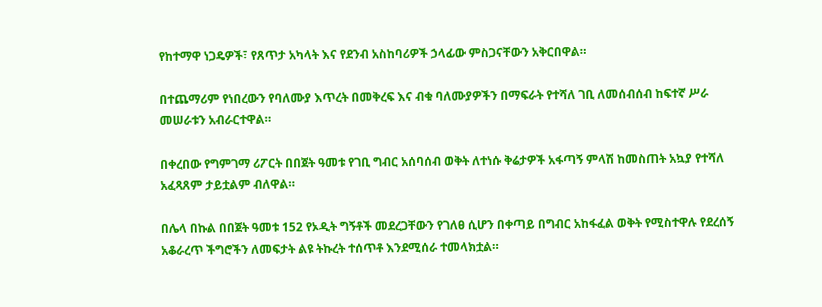የከተማዋ ነጋዴዎች፣ የጸጥታ አካላት እና የደንብ አስከባሪዎች ኃላፊው ምስጋናቸውን አቅርበዋል።

በተጨማሪም የነበረውን የባለሙያ እጥረት በመቅረፍ እና ብቁ ባለሙያዎችን በማፍራት የተሻለ ገቢ ለመሰብሰብ ከፍተኛ ሥራ መሠራቱን አብራርተዋል።

በቀረበው የግምገማ ሪፖርት በበጀት ዓመቱ የገቢ ግብር አሰባሰብ ወቅት ለተነሱ ቅሬታዎች አፋጣኝ ምላሽ ከመስጠት አኳያ የተሻለ አፈጻጸም ታይቷልም ብለዋል።

በሌላ በኩል በበጀት ዓመቱ 152 የኦዲት ግኝቶች መደረጋቸውን የገለፀ ሲሆን በቀጣይ በግብር አከፋፈል ወቅት የሚስተዋሉ የደረሰኝ አቆራረጥ ችግሮችን ለመፍታት ልዩ ትኩረት ተሰጥቶ እንደሚሰራ ተመላክቷል።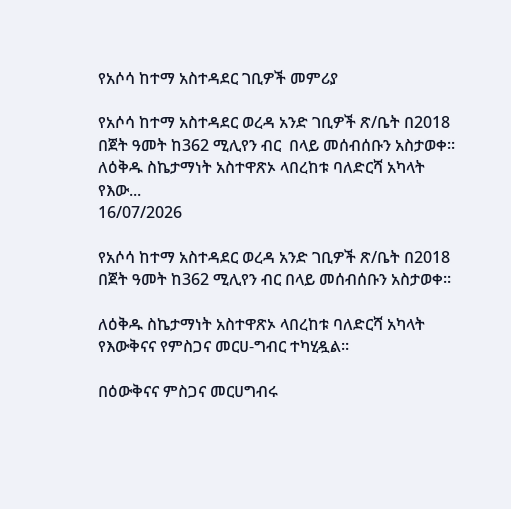የአሶሳ ከተማ አስተዳደር ገቢዎች መምሪያ

የአሶሳ ከተማ አስተዳደር ወረዳ አንድ ገቢዎች ጽ/ቤት በ2018 በጀት ዓመት ከ362 ሚሊየን ብር  በላይ መሰብሰቡን አስታወቀ፡፡ ለዕቅዱ ስኬታማነት አስተዋጽኦ ላበረከቱ ባለድርሻ አካላት የእው...
16/07/2026

የአሶሳ ከተማ አስተዳደር ወረዳ አንድ ገቢዎች ጽ/ቤት በ2018 በጀት ዓመት ከ362 ሚሊየን ብር በላይ መሰብሰቡን አስታወቀ፡፡

ለዕቅዱ ስኬታማነት አስተዋጽኦ ላበረከቱ ባለድርሻ አካላት የእውቅናና የምስጋና መርሀ-ግብር ተካሂዷል፡፡

በዕውቅናና ምስጋና መርሀግብሩ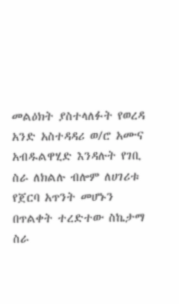መልዕክት ያስተላለፉት የወረዳ አንድ አስተዳዳሪ ወ/ሮ አሙና አብዱልዋሂድ እንዳሉት የገቢ ስራ ለክልሉ ብሎም ለሀገሪቱ የጀርባ አጥንት መሆኑን በጥልቀት ተረድተው ስኬታማ ስራ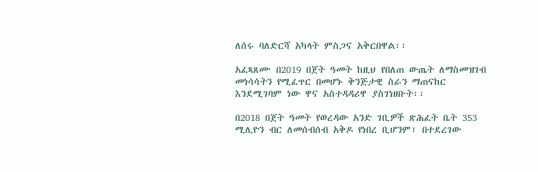ለሰሩ ባለድርሻ አካላት ምስጋና አቅርበዋል፡፡

አፈጻጸሙ በ2019 በጀት ዓመት ከዚህ የበለጠ ውጤት ለማስመዝገብ መነሳሳትን የሚፈጥር በመሆኑ ቅንጅታዊ ስራን ማጠናከር እንደሚገባም ነው ዋና አስተዳዳሪዋ ያስገነዘቡት፡፡

በ2018 በጀት ዓመት የወረዳው አንድ ገቢዎች ጽሕፈት ቤት 353 ሚሊዮን ብር ለመሰብሰብ አቅዶ የነበረ ቢሆንም፣ በተደረገው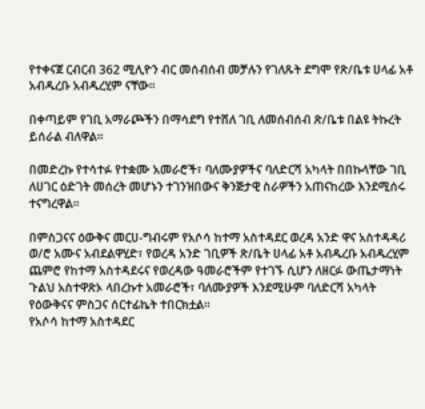የተቀናጀ ርብርብ 362 ሚሊዮን ብር መሰብሰብ መቻሉን የገለጹት ደግሞ የጽ/ቤቱ ሀላፊ አቶ አብዱረቡ አብዱረሂም ናቸው።

በቀጣይም የገቢ አማራጮችን በማሳደግ የተሸለ ገቢ ለመሰብሰብ ጽ/ቤቱ በልዩ ትኩረት ይሰራል ብለዋል፡፡

በመድረኩ የተሳተፉ የተቋሙ አመራሮች፣ ባለሙያዎችና ባለድርሻ አካላት በበኩላቸው ገቢ ለሀገር ዕድገት መሰረት መሆኑን ተገንዝበውና ቅንጅታዊ ስራዎችን አጠናከረው እንደሚሰሩ ተናግረዋል፡፡

በምስጋናና ዕውቅና መርሀ-ግብሩም የአሶሳ ከተማ አስተዳደር ወረዳ አንድ ዋና አስተዳዳሪ ወ/ሮ አሙና አብደልዋሂድ፣ የወረዳ አንድ ገቢዎች ጽ/ቤት ሀላፊ አቶ አብዱረቡ አብዱረሂም ጨምሮ የከተማ አስተዳደሩና የወረዳው ዓመራሮችም የተገኙ ሲሆን ለዘርፉ ውጤታማነት ጉልህ አስተዋጽኦ ላበረኩተ አመራሮች፣ ባለሙያዎች እንደሚሁም ባለድርሻ አካላት የዕውቅናና ምስጋና ሰርተፊኬት ተበርክቷል፡፡
የአሶሳ ከተማ አስተዳደር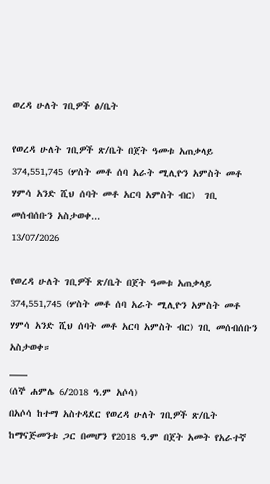ወረዳ ሁለት ገቢዎች ፅ/ቤት

የወረዳ ሁለት ገቢዎች ጽ/ቤት በጀት ዓመቱ አጠቃላይ 374,551,745 (ሦስት መቶ ሰባ አራት ሚሊዮን አምስት መቶ ሃምሳ አንድ ሺህ ሰባት መቶ አርባ አምስት ብር)  ገቢ መሰብሰቡን አስታወቀ...
13/07/2026

የወረዳ ሁለት ገቢዎች ጽ/ቤት በጀት ዓመቱ አጠቃላይ 374,551,745 (ሦስት መቶ ሰባ አራት ሚሊዮን አምስት መቶ ሃምሳ አንድ ሺህ ሰባት መቶ አርባ አምስት ብር) ገቢ መሰብሰቡን አስታወቀ።
___
(ሰኞ ሐምሌ 6/2018 ዓ.ም አሶሳ)
በአሶሳ ከተማ አስተዳደር የወረዳ ሁለት ገቢዎች ጽ/ቤት ከማናጅመንቱ ጋር በመሆን የ2018 ዓ.ም በጀት አመት የአራተኛ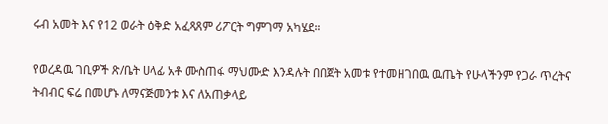ሩብ አመት እና የ12 ወራት ዕቅድ አፈጻጸም ሪፖርት ግምገማ አካሄደ።

የወረዳዉ ገቢዎች ጽ/ቤት ሀላፊ አቶ ሙስጠፋ ማህሙድ እንዳሉት በበጀት አመቱ የተመዘገበዉ ዉጤት የሁላችንም የጋራ ጥረትና ትብብር ፍሬ በመሆኑ ለማናጅመንቱ እና ለአጠቃላይ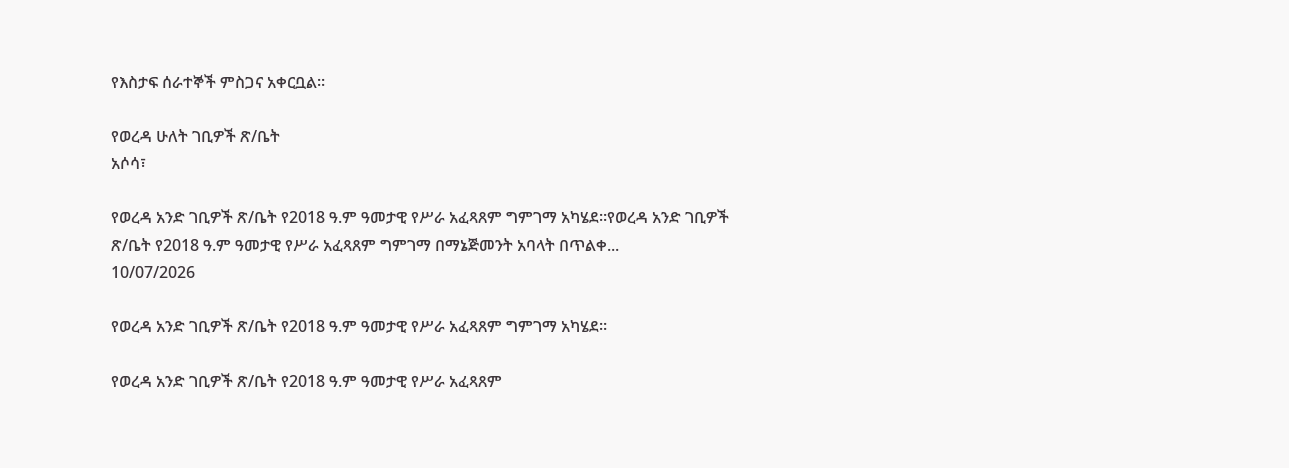የእስታፍ ሰራተኞች ምስጋና አቀርቧል።

የወረዳ ሁለት ገቢዎች ጽ/ቤት
አሶሳ፣

የወረዳ አንድ ገቢዎች ጽ/ቤት የ2018 ዓ.ም ዓመታዊ የሥራ አፈጻጸም ግምገማ አካሄደ።የወረዳ አንድ ገቢዎች ጽ/ቤት የ2018 ዓ.ም ዓመታዊ የሥራ አፈጻጸም ግምገማ በማኔጅመንት አባላት በጥልቀ...
10/07/2026

የወረዳ አንድ ገቢዎች ጽ/ቤት የ2018 ዓ.ም ዓመታዊ የሥራ አፈጻጸም ግምገማ አካሄደ።

የወረዳ አንድ ገቢዎች ጽ/ቤት የ2018 ዓ.ም ዓመታዊ የሥራ አፈጻጸም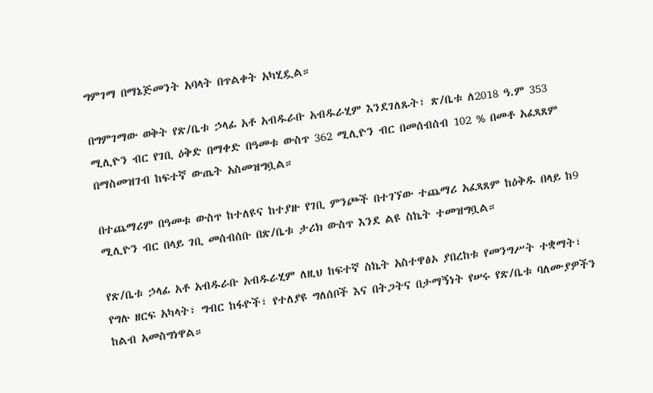ግምገማ በማኔጅመንት አባላት በጥልቀት አካሂዷል።

በግምገማው ወቅት የጽ/ቤቱ ኃላፊ አቶ አብዱራቡ አብዱራሂም እንደገለጹት፣ ጽ/ቤቱ ለ2018 ዓ.ም 353 ሚሊዮን ብር የገቢ ዕቅድ በማቀድ በዓመቱ ውስጥ 362 ሚሊዮን ብር በመሰብሰብ 102 % በመቶ አፈጻጸም በማስመዝገብ ከፍተኛ ውጤት አስመዝግቧል።

በተጨማሪም በዓመቱ ውስጥ ከተለዩና ከተያዙ የገቢ ምንጮች በተገኘው ተጨማሪ አፈጻጸም ከዕቅዱ በላይ ከ9 ሚሊዮን ብር በላይ ገቢ መሰብሰቡ በጽ/ቤቱ ታሪክ ውስጥ እንደ ልዩ ስኬት ተመዝግቧል።

የጽ/ቤቱ ኃላፊ አቶ አብዱራቡ አብዱራሂም ለዚህ ከፍተኛ ስኬት አስተዋፅኦ ያበረከቱ የመንግሥት ተቋማት፣ የግሉ ዘርፍ አካላት፣ ግብር ከፋዮች፣ የተለያዩ ግለሰቦች እና በትጋትና በታማኝነት የሠሩ የጽ/ቤቱ ባለሙያዎችን ከልብ አመስግነዋል።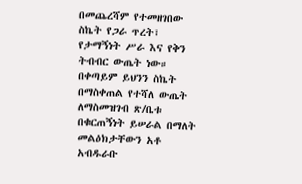በመጨረሻም የተመዘገበው ስኬት የጋራ ጥረት፣ የታማኝነት ሥራ እና የቅን ትብብር ውጤት ነው። በቀጣይም ይህንን ስኬት በማስቀጠል የተሻለ ውጤት ለማስመዝገብ ጽ/ቤቱ በቁርጠኝነት ይሠራል በማለት መልዕክታቸውን አቶ አብዱራቡ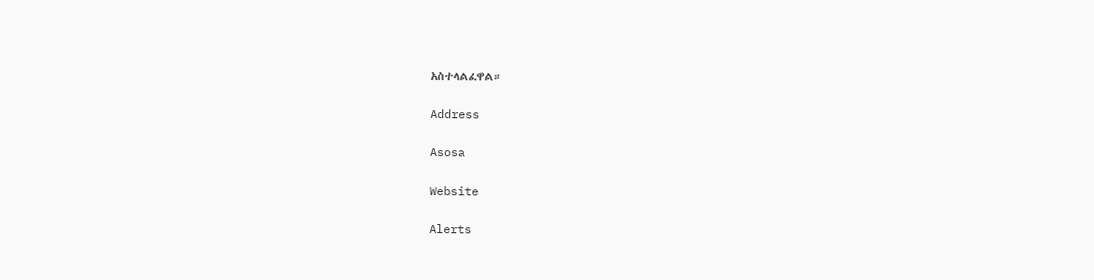አስተላልፈዋል።

Address

Asosa

Website

Alerts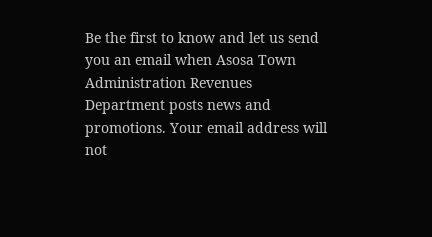Be the first to know and let us send you an email when Asosa Town Administration Revenues Department posts news and promotions. Your email address will not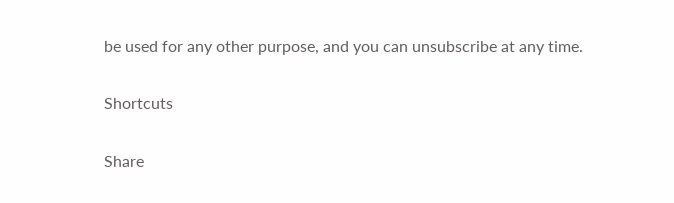be used for any other purpose, and you can unsubscribe at any time.

Shortcuts

Share